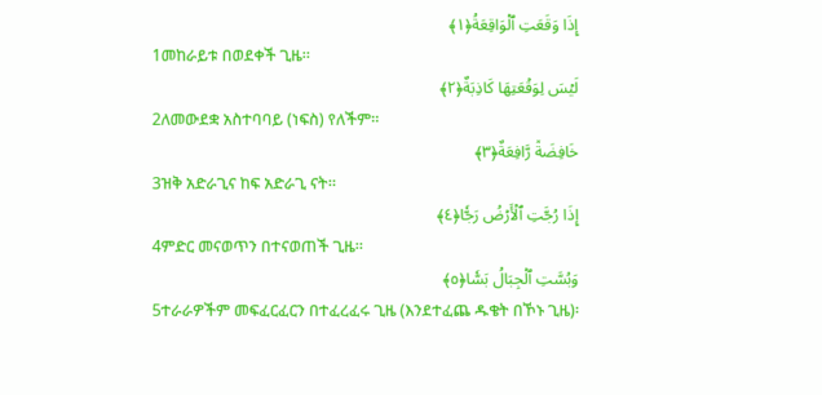إِذَا وَقَعَتِ ٱلۡوَاقِعَةُ﴿١﴾
1መከራይቱ በወደቀች ጊዜ፡፡
لَيۡسَ لِوَقۡعَتِهَا كَاذِبَةٌ﴿٢﴾
2ለመውደቋ አስተባባይ (ነፍስ) የለችም፡፡
خَافِضَةٞ رَّافِعَةٌ﴿٣﴾
3ዝቅ አድራጊና ከፍ አድራጊ ናት፡፡
إِذَا رُجَّتِ ٱلۡأَرۡضُ رَجّٗا﴿٤﴾
4ምድር መናወጥን በተናወጠች ጊዜ፡፡
وَبُسَّتِ ٱلۡجِبَالُ بَسّٗا﴿٥﴾
5ተራራዎችም መፍፈርፈርን በተፈረፈሩ ጊዜ (እንደተፈጨ ዱቄት በኾኑ ጊዜ)፡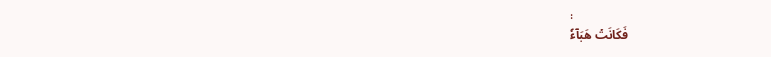፡
فَكَانَتۡ هَبَآءٗ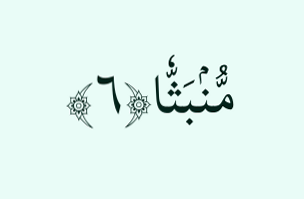مُّنۢبَثّٗا﴿٦﴾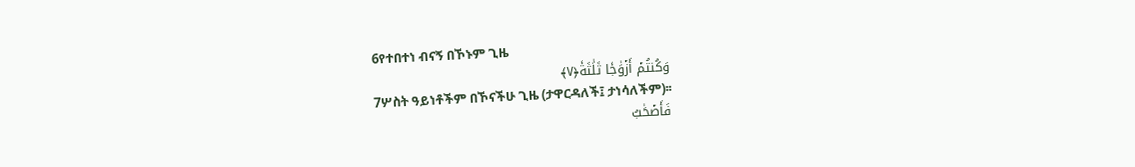6የተበተነ ብናኝ በኾኑም ጊዜ
وَكُنتُمۡ أَزۡوَٰجٗا ثَلَٰثَةٗ﴿٧﴾
7ሦስት ዓይነቶችም በኾናችሁ ጊዜ (ታዋርዳለች፤ ታነሳለችም)፡፡
فَأَصۡحَٰبُ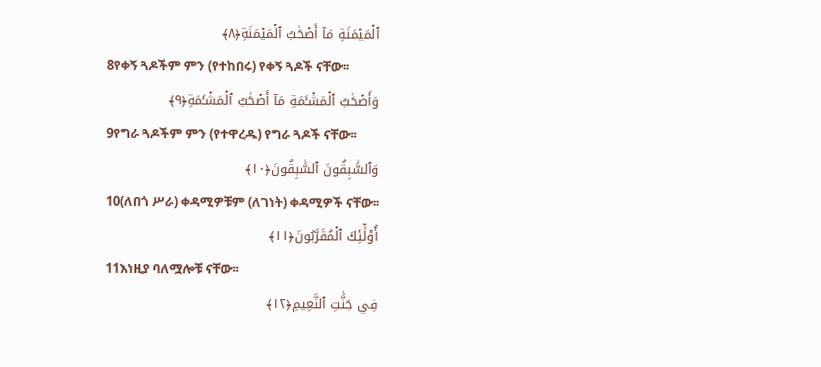ٱلۡمَيۡمَنَةِ مَآ أَصۡحَٰبُ ٱلۡمَيۡمَنَةِ﴿٨﴾
8የቀኝ ጓዶችም ምን (የተከበሩ) የቀኝ ጓዶች ናቸው፡፡
وَأَصۡحَٰبُ ٱلۡمَشۡـَٔمَةِ مَآ أَصۡحَٰبُ ٱلۡمَشۡـَٔمَةِ﴿٩﴾
9የግራ ጓዶችም ምን (የተዋረዱ) የግራ ጓዶች ናቸው፡፡
وَٱلسَّٰبِقُونَ ٱلسَّٰبِقُونَ﴿١٠﴾
10(ለበጎ ሥራ) ቀዳሚዎቹም (ለገነት) ቀዳሚዎች ናቸው፡፡
أُوْلَٰٓئِكَ ٱلۡمُقَرَّبُونَ﴿١١﴾
11እነዚያ ባለሟሎቹ ናቸው፡፡
فِي جَنَّٰتِ ٱلنَّعِيمِ﴿١٢﴾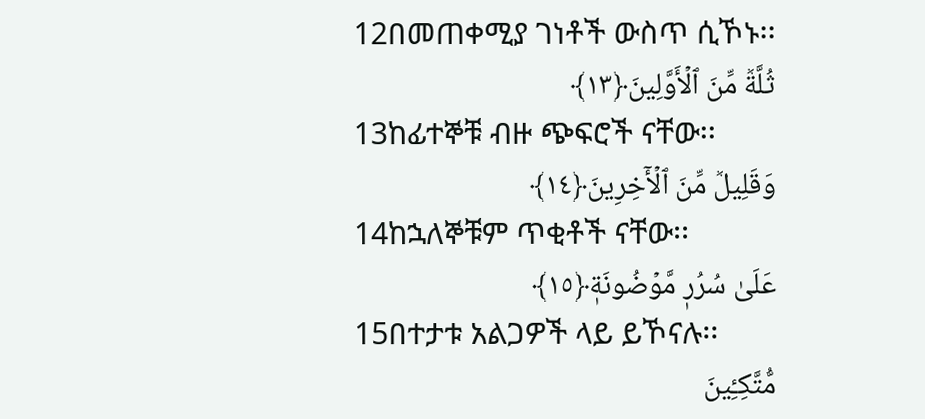12በመጠቀሚያ ገነቶች ውስጥ ሲኾኑ፡፡
ثُلَّةٞ مِّنَ ٱلۡأَوَّلِينَ﴿١٣﴾
13ከፊተኞቹ ብዙ ጭፍሮች ናቸው፡፡
وَقَلِيلٞ مِّنَ ٱلۡأٓخِرِينَ﴿١٤﴾
14ከኋለኞቹም ጥቂቶች ናቸው፡፡
عَلَىٰ سُرُرٖ مَّوۡضُونَةٖ﴿١٥﴾
15በተታቱ አልጋዎች ላይ ይኾናሉ፡፡
مُّتَّكِـِٔينَ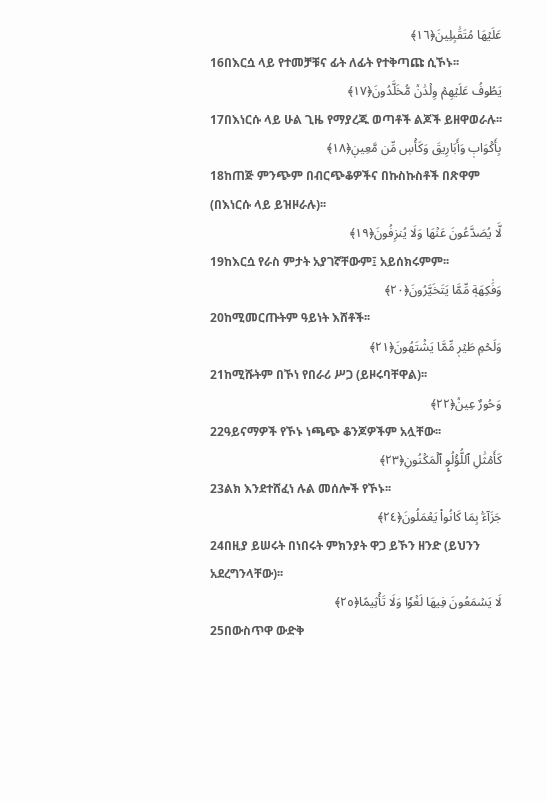عَلَيۡهَا مُتَقَٰبِلِينَ﴿١٦﴾
16በእርሷ ላይ የተመቻቹና ፊት ለፊት የተቅጣጩ ሲኾኑ፡፡
يَطُوفُ عَلَيۡهِمۡ وِلۡدَٰنٞ مُّخَلَّدُونَ﴿١٧﴾
17በእነርሱ ላይ ሁል ጊዜ የማያረጁ ወጣቶች ልጆች ይዘዋወራሉ፡፡
بِأَكۡوَابٖ وَأَبَارِيقَ وَكَأۡسٖ مِّن مَّعِينٖ﴿١٨﴾
18ከጠጅ ምንጭም በብርጭቆዎችና በኩስኩስቶች በጽዋም (በእነርሱ ላይ ይዝዞራሉ)፡፡
لَّا يُصَدَّعُونَ عَنۡهَا وَلَا يُنزِفُونَ﴿١٩﴾
19ከእርሷ የራስ ምታት አያገኛቸውም፤ አይሰክሩምም፡፡
وَفَٰكِهَةٖ مِّمَّا يَتَخَيَّرُونَ﴿٢٠﴾
20ከሚመርጡትም ዓይነት እሸቶች፡፡
وَلَحۡمِ طَيۡرٖ مِّمَّا يَشۡتَهُونَ﴿٢١﴾
21ከሚሹትም በኾነ የበራሪ ሥጋ (ይዞሩባቸዋል)፡፡
وَحُورٌ عِينٞ﴿٢٢﴾
22ዓይናማዎች የኾኑ ነጫጭ ቆንጆዎችም አሏቸው፡፡
كَأَمۡثَٰلِ ٱللُّؤۡلُوِٕ ٱلۡمَكۡنُونِ﴿٢٣﴾
23ልክ እንደተሸፈነ ሉል መሰሎች የኾኑ፡፡
جَزَآءَۢ بِمَا كَانُواْ يَعۡمَلُونَ﴿٢٤﴾
24በዚያ ይሠሩት በነበሩት ምክንያት ዋጋ ይኾን ዘንድ (ይህንን አደረግንላቸው)፡፡
لَا يَسۡمَعُونَ فِيهَا لَغۡوٗا وَلَا تَأۡثِيمًا﴿٢٥﴾
25በውስጥዋ ውድቅ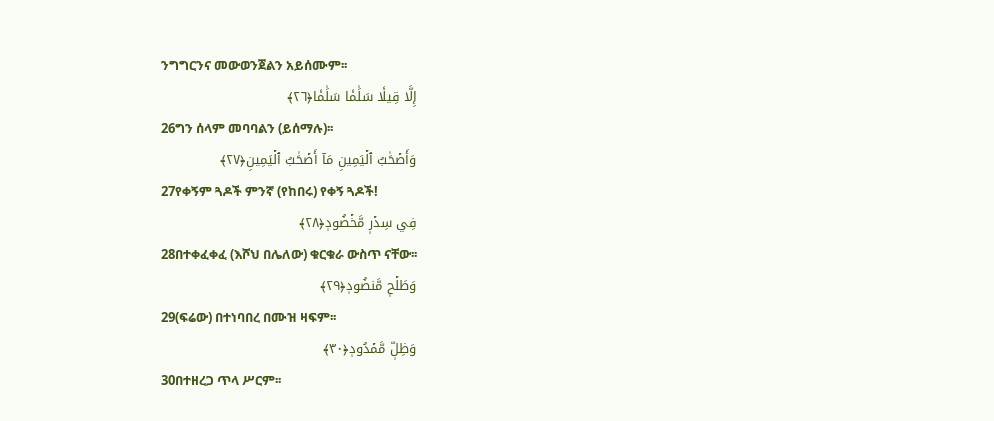ንግግርንና መውወንጀልን አይሰሙም፡፡
إِلَّا قِيلٗا سَلَٰمٗا سَلَٰمٗا﴿٢٦﴾
26ግን ሰላም መባባልን (ይሰማሉ)፡፡
وَأَصۡحَٰبُ ٱلۡيَمِينِ مَآ أَصۡحَٰبُ ٱلۡيَمِينِ﴿٢٧﴾
27የቀኝም ጓዶች ምንኛ (የከበሩ) የቀኝ ጓዶች!
فِي سِدۡرٖ مَّخۡضُودٖ﴿٢٨﴾
28በተቀፈቀፈ (እሾህ በሌለው) ቁርቁራ ውስጥ ናቸው፡፡
وَطَلۡحٖ مَّنضُودٖ﴿٢٩﴾
29(ፍሬው) በተነባበረ በሙዝ ዛፍም፡፡
وَظِلّٖ مَّمۡدُودٖ﴿٣٠﴾
30በተዘረጋ ጥላ ሥርም፡፡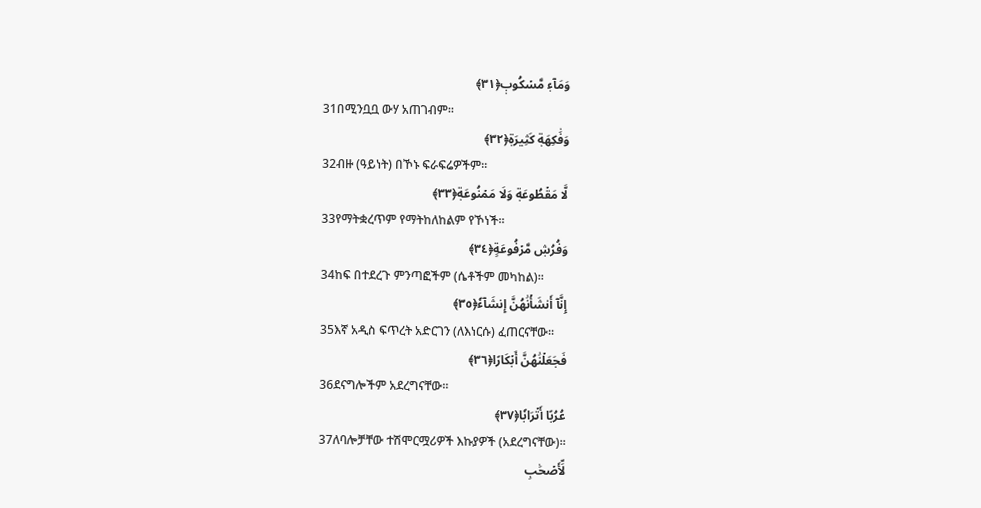وَمَآءٖ مَّسۡكُوبٖ﴿٣١﴾
31በሚንቧቧ ውሃ አጠገብም፡፡
وَفَٰكِهَةٖ كَثِيرَةٖ﴿٣٢﴾
32ብዙ (ዓይነት) በኾኑ ፍራፍሬዎችም፡፡
لَّا مَقۡطُوعَةٖ وَلَا مَمۡنُوعَةٖ﴿٣٣﴾
33የማትቋረጥም የማትከለከልም የኾነች፡፡
وَفُرُشٖ مَّرۡفُوعَةٍ﴿٣٤﴾
34ከፍ በተደረጉ ምንጣፎችም (ሴቶችም መካከል)፡፡
إِنَّآ أَنشَأۡنَٰهُنَّ إِنشَآءٗ﴿٣٥﴾
35እኛ አዲስ ፍጥረት አድርገን (ለእነርሱ) ፈጠርናቸው፡፡
فَجَعَلۡنَٰهُنَّ أَبۡكَارًا﴿٣٦﴾
36ደናግሎችም አደረግናቸው፡፡
عُرُبًا أَتۡرَابٗا﴿٣٧﴾
37ለባሎቻቸው ተሽሞርሟሪዎች እኩያዎች (አደረግናቸው)፡፡
لِّأَصۡحَٰبِ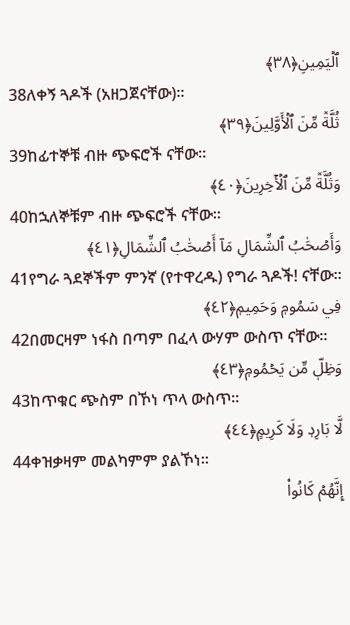ٱلۡيَمِينِ﴿٣٨﴾
38ለቀኝ ጓዶች (አዘጋጀናቸው)፡፡
ثُلَّةٞ مِّنَ ٱلۡأَوَّلِينَ﴿٣٩﴾
39ከፊተኞቹ ብዙ ጭፍሮች ናቸው፡፡
وَثُلَّةٞ مِّنَ ٱلۡأٓخِرِينَ﴿٤٠﴾
40ከኋለኞቹም ብዙ ጭፍሮች ናቸው፡፡
وَأَصۡحَٰبُ ٱلشِّمَالِ مَآ أَصۡحَٰبُ ٱلشِّمَالِ﴿٤١﴾
41የግራ ጓደኞችም ምንኛ (የተዋረዱ) የግራ ጓዶች! ናቸው፡፡
فِي سَمُومٖ وَحَمِيمٖ﴿٤٢﴾
42በመርዛም ነፋስ በጣም በፈላ ውሃም ውስጥ ናቸው፡፡
وَظِلّٖ مِّن يَحۡمُومٖ﴿٤٣﴾
43ከጥቁር ጭስም በኾነ ጥላ ውስጥ፡፡
لَّا بَارِدٖ وَلَا كَرِيمٍ﴿٤٤﴾
44ቀዝቃዛም መልካምም ያልኾነ፡፡
إِنَّهُمۡ كَانُواْ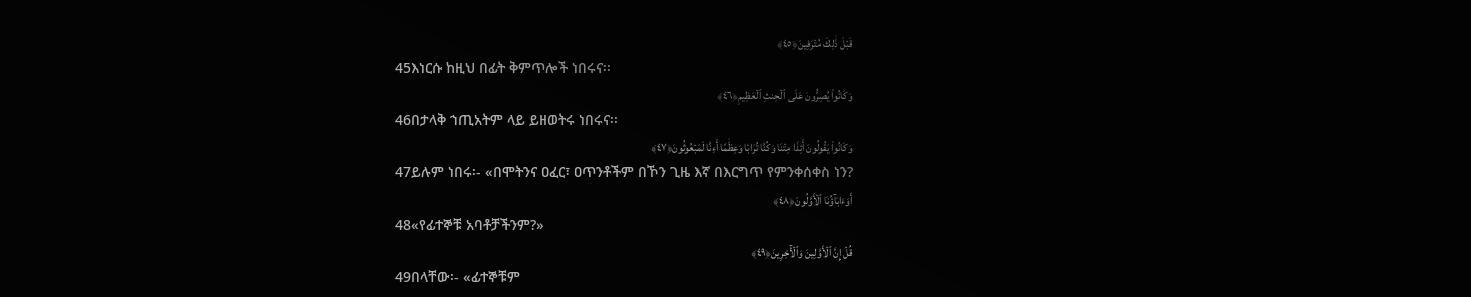قَبۡلَ ذَٰلِكَ مُتۡرَفِينَ﴿٤٥﴾
45እነርሱ ከዚህ በፊት ቅምጥሎች ነበሩና፡፡
وَكَانُواْ يُصِرُّونَ عَلَى ٱلۡحِنثِ ٱلۡعَظِيمِ﴿٤٦﴾
46በታላቅ ኀጢአትም ላይ ይዘወትሩ ነበሩና፡፡
وَكَانُواْ يَقُولُونَ أَئِذَا مِتۡنَا وَكُنَّا تُرَابٗا وَعِظَٰمًا أَءِنَّا لَمَبۡعُوثُونَ﴿٤٧﴾
47ይሉም ነበሩ፡- «በሞትንና ዐፈር፣ ዐጥንቶችም በኾን ጊዜ እኛ በእርግጥ የምንቀሰቀስ ነን?
أَوَءَابَآؤُنَا ٱلۡأَوَّلُونَ﴿٤٨﴾
48«የፊተኞቹ አባቶቻችንም?»
قُلۡ إِنَّ ٱلۡأَوَّلِينَ وَٱلۡأٓخِرِينَ﴿٤٩﴾
49በላቸው፡- «ፊተኞቹም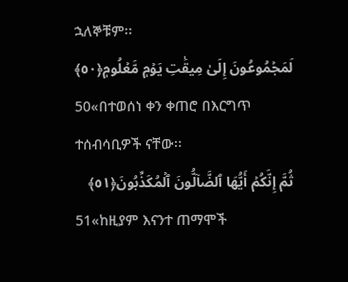ኋለኞቹም፡፡
لَمَجۡمُوعُونَ إِلَىٰ مِيقَٰتِ يَوۡمٖ مَّعۡلُومٖ﴿٥٠﴾
50«በተወሰነ ቀን ቀጠሮ በእርግጥ ተሰብሳቢዎች ናቸው፡፡
ثُمَّ إِنَّكُمۡ أَيُّهَا ٱلضَّآلُّونَ ٱلۡمُكَذِّبُونَ﴿٥١﴾
51«ከዚያም እናንተ ጠማሞች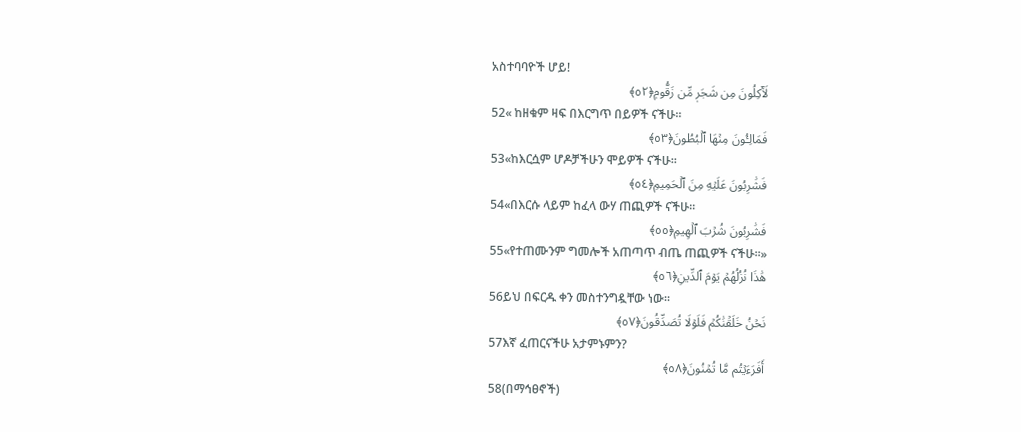አስተባባዮች ሆይ!
لَأٓكِلُونَ مِن شَجَرٖ مِّن زَقُّومٖ﴿٥٢﴾
52« ከዘቁም ዛፍ በእርግጥ በይዎች ናችሁ፡፡
فَمَالِـُٔونَ مِنۡهَا ٱلۡبُطُونَ﴿٥٣﴾
53«ከእርሷም ሆዶቻችሁን ሞይዎች ናችሁ፡፡
فَشَٰرِبُونَ عَلَيۡهِ مِنَ ٱلۡحَمِيمِ﴿٥٤﴾
54«በእርሱ ላይም ከፈላ ውሃ ጠጪዎች ናችሁ፡፡
فَشَٰرِبُونَ شُرۡبَ ٱلۡهِيمِ﴿٥٥﴾
55«የተጠሙንም ግመሎች አጠጣጥ ብጤ ጠጪዎች ናችሁ፡፡»
هَٰذَا نُزُلُهُمۡ يَوۡمَ ٱلدِّينِ﴿٥٦﴾
56ይህ በፍርዱ ቀን መስተንግዷቸው ነው፡፡
نَحۡنُ خَلَقۡنَٰكُمۡ فَلَوۡلَا تُصَدِّقُونَ﴿٥٧﴾
57እኛ ፈጠርናችሁ አታምኑምን?
أَفَرَءَيۡتُم مَّا تُمۡنُونَ﴿٥٨﴾
58(በማኅፀኖች)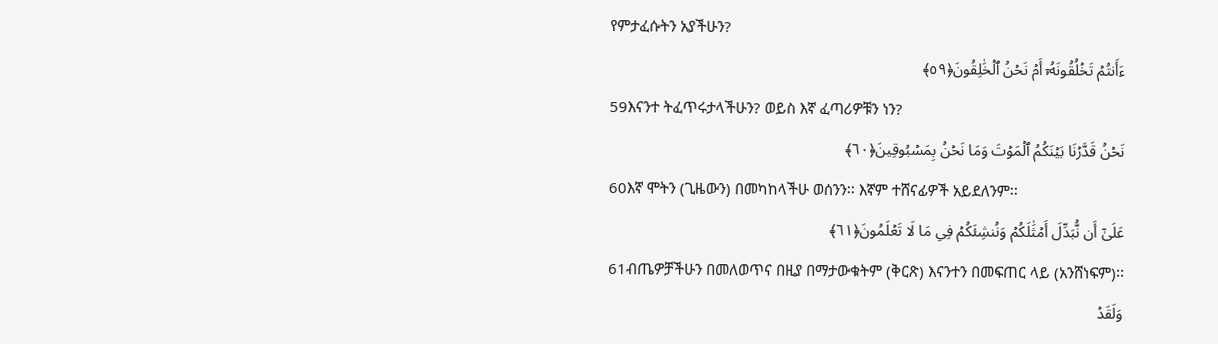የምታፈሱትን አያችሁን?
ءَأَنتُمۡ تَخۡلُقُونَهُۥٓ أَمۡ نَحۡنُ ٱلۡخَٰلِقُونَ﴿٥٩﴾
59እናንተ ትፈጥሩታላችሁን? ወይስ እኛ ፈጣሪዎቹን ነን?
نَحۡنُ قَدَّرۡنَا بَيۡنَكُمُ ٱلۡمَوۡتَ وَمَا نَحۡنُ بِمَسۡبُوقِينَ﴿٦٠﴾
60እኛ ሞትን (ጊዜውን) በመካከላችሁ ወሰንን፡፡ እኛም ተሸናፊዎች አይደለንም፡፡
عَلَىٰٓ أَن نُّبَدِّلَ أَمۡثَٰلَكُمۡ وَنُنشِئَكُمۡ فِي مَا لَا تَعۡلَمُونَ﴿٦١﴾
61ብጤዎቻችሁን በመለወጥና በዚያ በማታውቁትም (ቅርጽ) እናንተን በመፍጠር ላይ (አንሸነፍም)፡፡
وَلَقَدۡ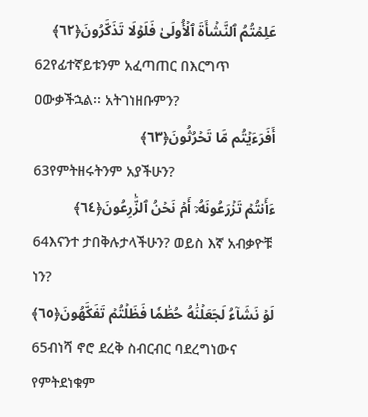عَلِمۡتُمُ ٱلنَّشۡأَةَ ٱلۡأُولَىٰ فَلَوۡلَا تَذَكَّرُونَ﴿٦٢﴾
62የፊተኛይቱንም አፈጣጠር በእርግጥ ዐውቃችኋል፡፡ አትገነዘቡምን?
أَفَرَءَيۡتُم مَّا تَحۡرُثُونَ﴿٦٣﴾
63የምትዘሩትንም አያችሁን?
ءَأَنتُمۡ تَزۡرَعُونَهُۥٓ أَمۡ نَحۡنُ ٱلزَّٰرِعُونَ﴿٦٤﴾
64እናንተ ታበቅሉታላችሁን? ወይስ እኛ አብቃዮቹ ነን?
لَوۡ نَشَآءُ لَجَعَلۡنَٰهُ حُطَٰمٗا فَظَلۡتُمۡ تَفَكَّهُونَ﴿٦٥﴾
65ብነሻ ኖሮ ደረቅ ስብርብር ባደረግነውና የምትደነቁም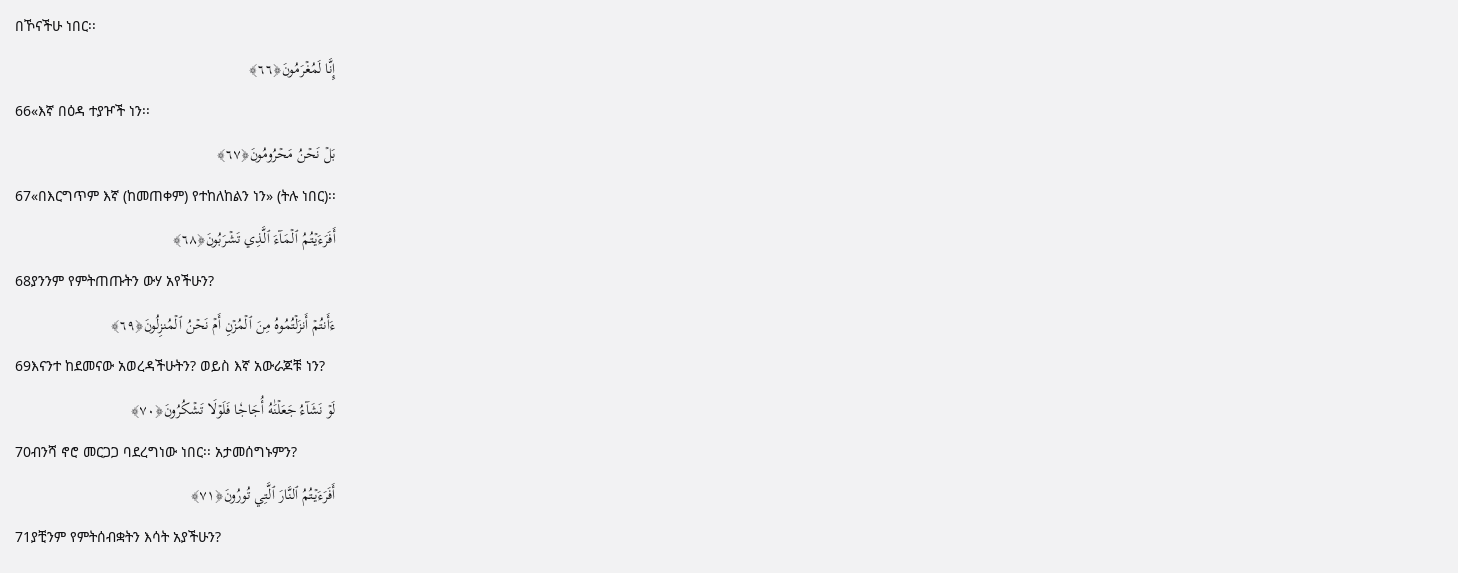በኾናችሁ ነበር፡፡
إِنَّا لَمُغۡرَمُونَ﴿٦٦﴾
66«እኛ በዕዳ ተያዦች ነን፡፡
بَلۡ نَحۡنُ مَحۡرُومُونَ﴿٦٧﴾
67«በእርግጥም እኛ (ከመጠቀም) የተከለከልን ነን» (ትሉ ነበር)፡፡
أَفَرَءَيۡتُمُ ٱلۡمَآءَ ٱلَّذِي تَشۡرَبُونَ﴿٦٨﴾
68ያንንም የምትጠጡትን ውሃ አየችሁን?
ءَأَنتُمۡ أَنزَلۡتُمُوهُ مِنَ ٱلۡمُزۡنِ أَمۡ نَحۡنُ ٱلۡمُنزِلُونَ﴿٦٩﴾
69እናንተ ከደመናው አወረዳችሁትን? ወይስ እኛ አውራጆቹ ነን?
لَوۡ نَشَآءُ جَعَلۡنَٰهُ أُجَاجٗا فَلَوۡلَا تَشۡكُرُونَ﴿٧٠﴾
70ብንሻ ኖሮ መርጋጋ ባደረግነው ነበር፡፡ አታመሰግኑምን?
أَفَرَءَيۡتُمُ ٱلنَّارَ ٱلَّتِي تُورُونَ﴿٧١﴾
71ያቺንም የምትሰብቋትን እሳት አያችሁን?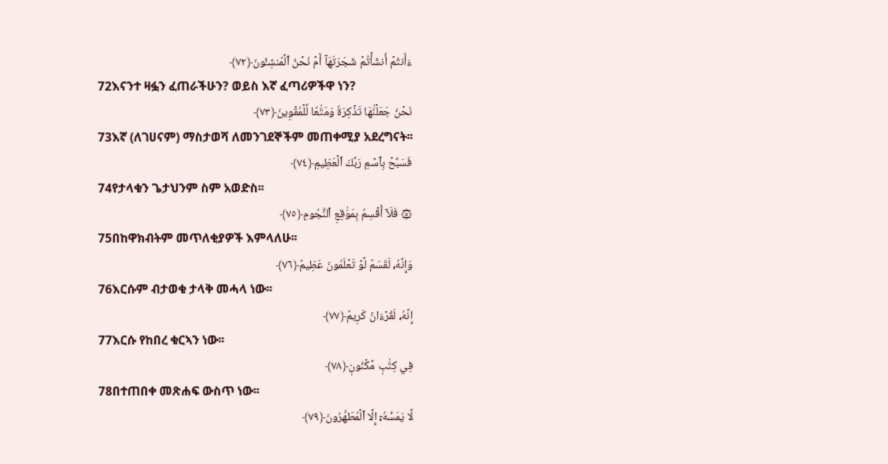ءَأَنتُمۡ أَنشَأۡتُمۡ شَجَرَتَهَآ أَمۡ نَحۡنُ ٱلۡمُنشِـُٔونَ﴿٧٢﴾
72እናንተ ዛፏን ፈጠራችሁን? ወይስ እኛ ፈጣሪዎችዋ ነን?
نَحۡنُ جَعَلۡنَٰهَا تَذۡكِرَةٗ وَمَتَٰعٗا لِّلۡمُقۡوِينَ﴿٧٣﴾
73እኛ (ለገሀናም) ማስታወሻ ለመንገደኞችም መጠቀሚያ አደረግናት፡፡
فَسَبِّحۡ بِٱسۡمِ رَبِّكَ ٱلۡعَظِيمِ﴿٧٤﴾
74የታላቁን ጌታህንም ስም አወድስ፡፡
۞ فَلَآ أُقۡسِمُ بِمَوَٰقِعِ ٱلنُّجُومِ﴿٧٥﴾
75በከዋክብትም መጥለቂያዎች እምላለሁ፡፡
وَإِنَّهُۥ لَقَسَمٞ لَّوۡ تَعۡلَمُونَ عَظِيمٌ﴿٧٦﴾
76እርሱም ብታወቁ ታላቅ መሓላ ነው፡፡
إِنَّهُۥ لَقُرۡءَانٞ كَرِيمٞ﴿٧٧﴾
77እርሱ የከበረ ቁርኣን ነው፡፡
فِي كِتَٰبٖ مَّكۡنُونٖ﴿٧٨﴾
78በተጠበቀ መጽሐፍ ውስጥ ነው፡፡
لَّا يَمَسُّهُۥٓ إِلَّا ٱلۡمُطَهَّرُونَ﴿٧٩﴾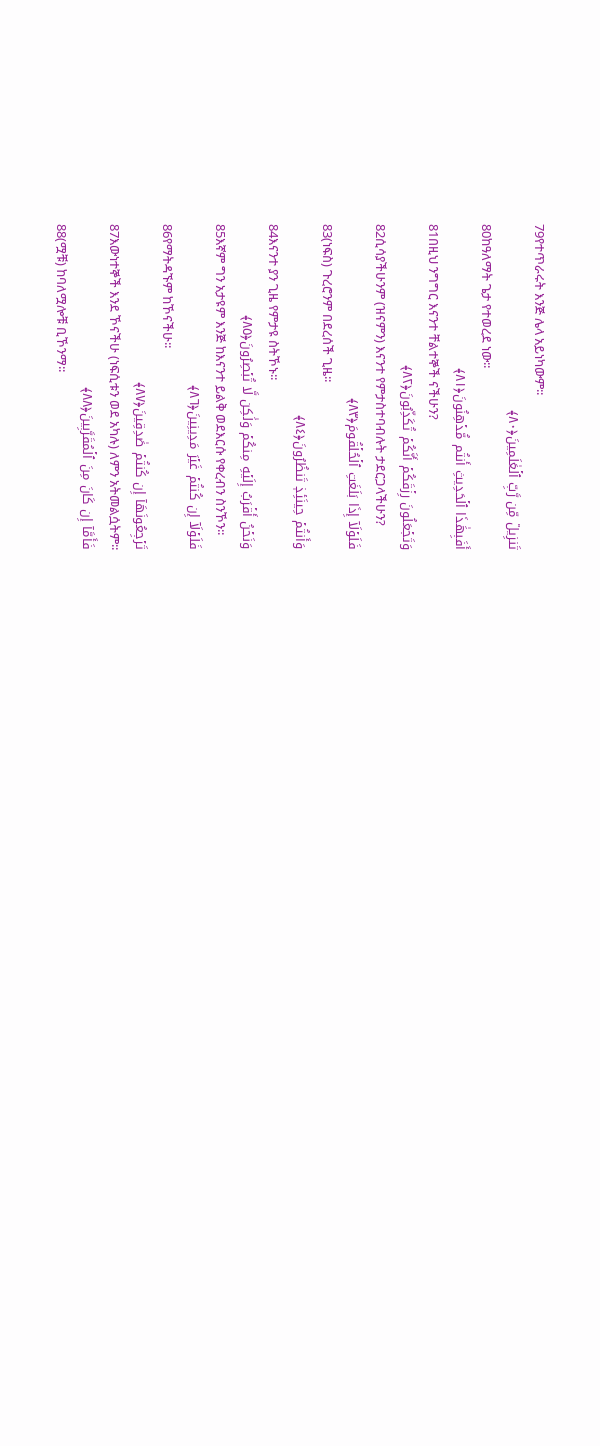79የተጥራሩት እንጅ ሌላ አይነካውም፡፡
تَنزِيلٞ مِّن رَّبِّ ٱلۡعَٰلَمِينَ﴿٨٠﴾
80ከዓለማት ጌታ የተወረደ ነው፡፡
أَفَبِهَٰذَا ٱلۡحَدِيثِ أَنتُم مُّدۡهِنُونَ﴿٨١﴾
81በዚህ ንግግር እናንተ ቸልተኞች ናችሁን?
وَتَجۡعَلُونَ رِزۡقَكُمۡ أَنَّكُمۡ تُكَذِّبُونَ﴿٨٢﴾
82ሲሳያችሁንም (ዝናምን) እናንተ የምታስተባብሉት ታደርጋላችሁን?
فَلَوۡلَآ إِذَا بَلَغَتِ ٱلۡحُلۡقُومَ﴿٨٣﴾
83(ነፍስ) ጉረሮንም በደረሰች ጊዜ፡፡
وَأَنتُمۡ حِينَئِذٖ تَنظُرُونَ﴿٨٤﴾
84እናንተ ያን ጊዜ የምታዩ ስትኾኑ፡፡
وَنَحۡنُ أَقۡرَبُ إِلَيۡهِ مِنكُمۡ وَلَٰكِن لَّا تُبۡصِرُونَ﴿٨٥﴾
85እኛም ግን አታዩም እንጅ ከእናንተ ይልቅ ወደእርሱ የቀረብን ስንኾን፡፡
فَلَوۡلَآ إِن كُنتُمۡ غَيۡرَ مَدِينِينَ﴿٨٦﴾
86የማትዳኙም ከኾናችሁ፡፡
تَرۡجِعُونَهَآ إِن كُنتُمۡ صَٰدِقِينَ﴿٨٧﴾
87እውነተኞች እንደ ኾናችሁ (ነፍሲቱን ወደ አካሉ) ለምን አትመልሷትም፡፡
فَأَمَّآ إِن كَانَ مِنَ ٱلۡمُقَرَّبِينَ﴿٨٨﴾
88(ሟቹ) ከባለሟሎቹ ቢኾንማ፡፡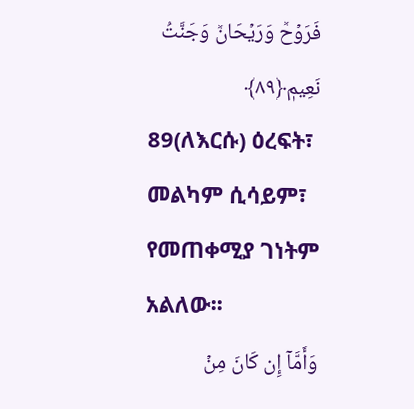فَرَوۡحٞ وَرَيۡحَانٞ وَجَنَّتُ نَعِيمٖ﴿٨٩﴾
89(ለእርሱ) ዕረፍት፣ መልካም ሲሳይም፣ የመጠቀሚያ ገነትም አልለው፡፡
وَأَمَّآ إِن كَانَ مِنۡ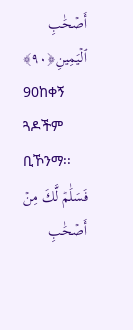أَصۡحَٰبِ ٱلۡيَمِينِ﴿٩٠﴾
90ከቀኝ ጓዶችም ቢኾንማ፡፡
فَسَلَٰمٞ لَّكَ مِنۡ أَصۡحَٰبِ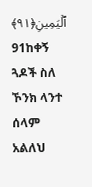ٱلۡيَمِينِ﴿٩١﴾
91ከቀኝ ጓዶች ስለ ኾንክ ላንተ ሰላም አልለህ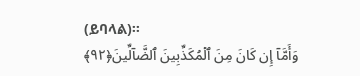(ይባላል)፡፡
وَأَمَّآ إِن كَانَ مِنَ ٱلۡمُكَذِّبِينَ ٱلضَّآلِّينَ﴿٩٢﴾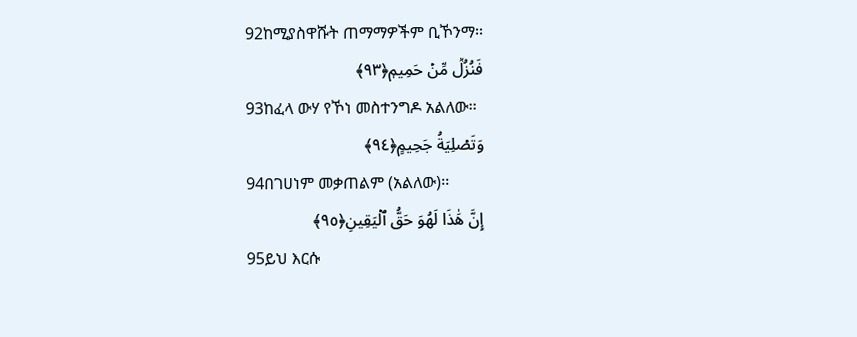92ከሚያስዋሹት ጠማማዎችም ቢኾንማ፡፡
فَنُزُلٞ مِّنۡ حَمِيمٖ﴿٩٣﴾
93ከፈላ ውሃ የኾነ መስተንግዶ አልለው፡፡
وَتَصۡلِيَةُ جَحِيمٍ﴿٩٤﴾
94በገሀነም መቃጠልም (አልለው)፡፡
إِنَّ هَٰذَا لَهُوَ حَقُّ ٱلۡيَقِينِ﴿٩٥﴾
95ይህ እርሱ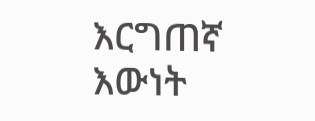እርግጠኛ እውነት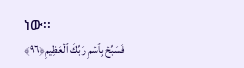ነው፡፡
فَسَبِّحۡ بِٱسۡمِ رَبِّكَ ٱلۡعَظِيمِ﴿٩٦﴾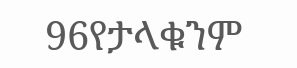96የታላቁንም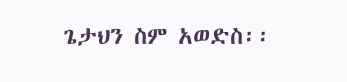ጌታህን ስም አወድስ፡፡